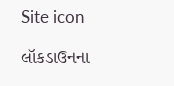Site icon

લૉકડાઉનના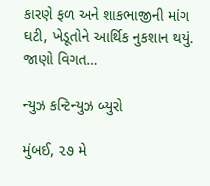કારણે ફળ અને શાકભાજીની માંગ ઘટી, ખેડૂતોને આર્થિક નુકશાન થયું. જાણો વિગત…

ન્યુઝ કન્ટિન્યુઝ બ્યુરો

મુંબઈ, ૨૭ મે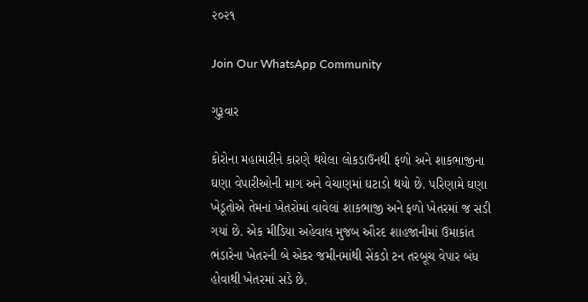૨૦૨૧

Join Our WhatsApp Community

ગુરૂવાર

કોરોના મહામારીને કારણે થયેલા લોકડાઉનથી ફળો અને શાકભાજીના ઘણા વેપારીઓની માગ અને વેચાણમાં ઘટાડો થયો છે. પરિણામે ઘણા ખેડૂતોએ તેમનાં ખેતરોમાં વાવેલાં શાકભાજી અને ફળો ખેતરમાં જ સડી ગયાં છે. એક મીડિયા અહેવાલ મુજબ ઔરદ શાહજાનીમાં ઉમાકાંત ભંડારેના ખેતરની બે એકર જમીનમાંથી સેંકડો ટન તરબૂચ વેપાર બંધ હોવાથી ખેતરમાં સડે છે.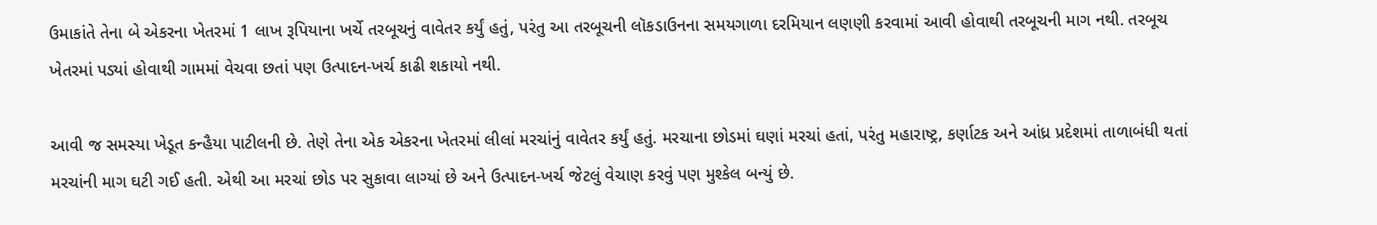ઉમાકાંતે તેના બે એકરના ખેતરમાં 1 લાખ રૂપિયાના ખર્ચે તરબૂચનું વાવેતર કર્યું હતું, પરંતુ આ તરબૂચની લૉકડાઉનના સમયગાળા દરમિયાન લણણી કરવામાં આવી હોવાથી તરબૂચની માગ નથી. તરબૂચ ખેતરમાં પડ્યાં હોવાથી ગામમાં વેચવા છતાં પણ ઉત્પાદન-ખર્ચ કાઢી શકાયો નથી.

આવી જ સમસ્યા ખેડૂત કન્હૈયા પાટીલની છે. તેણે તેના એક એકરના ખેતરમાં લીલાં મરચાંનું વાવેતર કર્યું હતું. મરચાના છોડમાં ઘણાં મરચાં હતાં, પરંતુ મહારાષ્ટ્ર, કર્ણાટક અને આંધ્ર પ્રદેશમાં તાળાબંધી થતાં મરચાંની માગ ઘટી ગઈ હતી. એથી આ મરચાં છોડ પર સુકાવા લાગ્યાં છે અને ઉત્પાદન-ખર્ચ જેટલું વેચાણ કરવું પણ મુશ્કેલ બન્યું છે.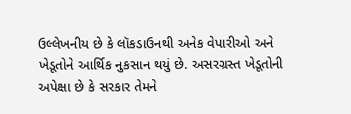ઉલ્લેખનીય છે કે લૉકડાઉનથી અનેક વેપારીઓ અને ખેડૂતોને આર્થિક નુકસાન થયું છે. અસરગ્રસ્ત ખેડૂતોની  અપેક્ષા છે કે સરકાર તેમને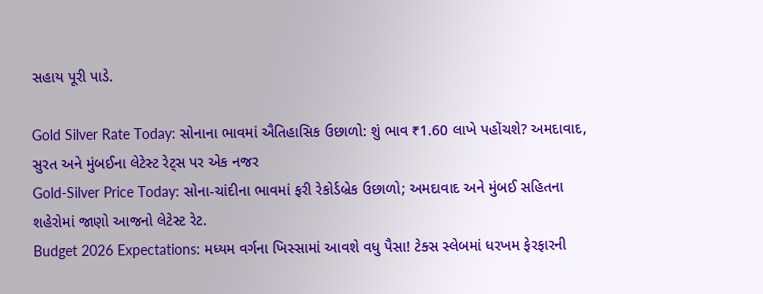સહાય પૂરી પાડે.

Gold Silver Rate Today: સોનાના ભાવમાં ઐતિહાસિક ઉછાળો: શું ભાવ ₹1.60 લાખે પહોંચશે? અમદાવાદ, સુરત અને મુંબઈના લેટેસ્ટ રેટ્સ પર એક નજર
Gold-Silver Price Today: સોના-ચાંદીના ભાવમાં ફરી રેકોર્ડબ્રેક ઉછાળો; અમદાવાદ અને મુંબઈ સહિતના શહેરોમાં જાણો આજનો લેટેસ્ટ રેટ.
Budget 2026 Expectations: મધ્યમ વર્ગના ખિસ્સામાં આવશે વધુ પૈસા! ટેક્સ સ્લેબમાં ધરખમ ફેરફારની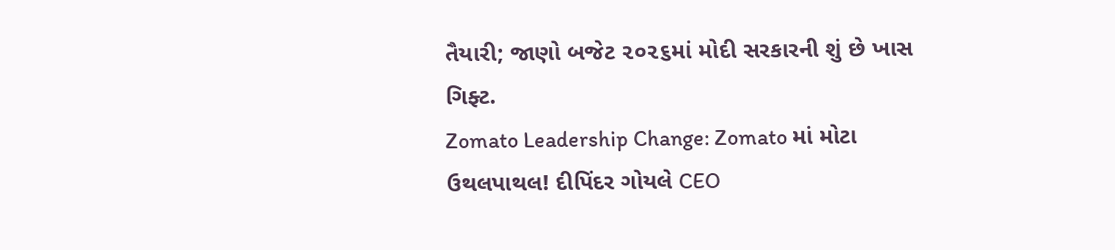તૈયારી; જાણો બજેટ ૨૦૨૬માં મોદી સરકારની શું છે ખાસ ગિફ્ટ.
Zomato Leadership Change: Zomato માં મોટા ઉથલપાથલ! દીપિંદર ગોયલે CEO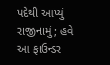પદેથી આપ્યું રાજીનામું; હવે આ ફાઉન્ડર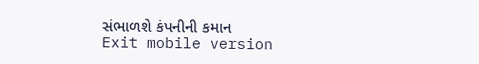સંભાળશે કંપનીની કમાન
Exit mobile version